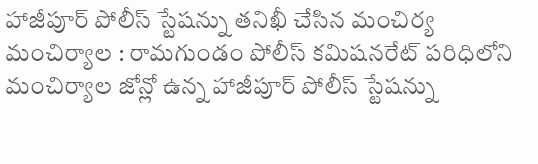హాజీపూర్ పోలీస్ స్టేషన్ను తనిఖీ చేసిన మంచిర్య
మంచిర్యాల : రామగుండం పోలీస్ కమిషనరేట్ పరిధిలోని మంచిర్యాల జోన్లో ఉన్న హాజీపూర్ పోలీస్ స్టేషన్ను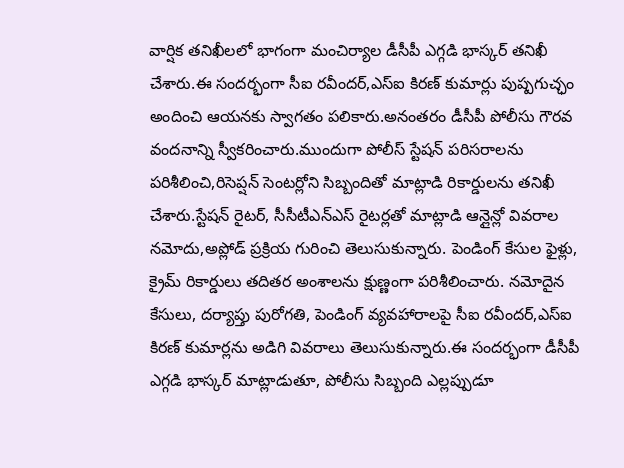వార్షిక తనిఖీలలో భాగంగా మంచిర్యాల డీసీపీ ఎగ్గడి భాస్కర్ తనిఖీ చేశారు.ఈ సందర్భంగా సీఐ రవీందర్,ఎస్ఐ కిరణ్ కుమార్లు పుష్పగుచ్ఛం అందించి ఆయనకు స్వాగతం పలికారు.అనంతరం డీసీపీ పోలీసు గౌరవ వందనాన్ని స్వీకరించారు.ముందుగా పోలీస్ స్టేషన్ పరిసరాలను పరిశీలించి,రిసెప్షన్ సెంటర్లోని సిబ్బందితో మాట్లాడి రికార్డులను తనిఖీ చేశారు.స్టేషన్ రైటర్, సీసీటీఎన్ఎస్ రైటర్లతో మాట్లాడి ఆన్లైన్లో వివరాల నమోదు,అప్లోడ్ ప్రక్రియ గురించి తెలుసుకున్నారు. పెండింగ్ కేసుల ఫైళ్లు, క్రైమ్ రికార్డులు తదితర అంశాలను క్షుణ్ణంగా పరిశీలించారు. నమోదైన కేసులు, దర్యాప్తు పురోగతి, పెండింగ్ వ్యవహారాలపై సీఐ రవీందర్,ఎస్ఐ కిరణ్ కుమార్లను అడిగి వివరాలు తెలుసుకున్నారు.ఈ సందర్భంగా డీసీపీ ఎగ్గడి భాస్కర్ మాట్లాడుతూ, పోలీసు సిబ్బంది ఎల్లప్పుడూ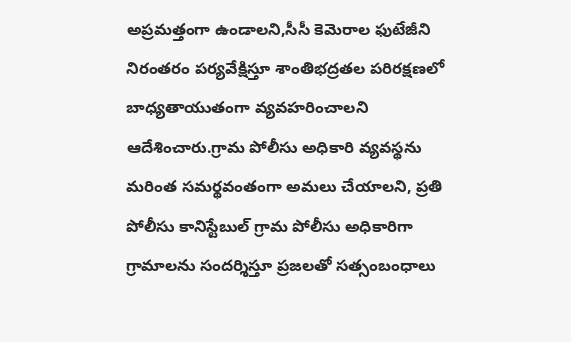అప్రమత్తంగా ఉండాలని,సీసీ కెమెరాల ఫుటేజీని నిరంతరం పర్యవేక్షిస్తూ శాంతిభద్రతల పరిరక్షణలో బాధ్యతాయుతంగా వ్యవహరించాలని ఆదేశించారు.గ్రామ పోలీసు అధికారి వ్యవస్థను మరింత సమర్థవంతంగా అమలు చేయాలని, ప్రతి పోలీసు కానిస్టేబుల్ గ్రామ పోలీసు అధికారిగా గ్రామాలను సందర్శిస్తూ ప్రజలతో సత్సంబంధాలు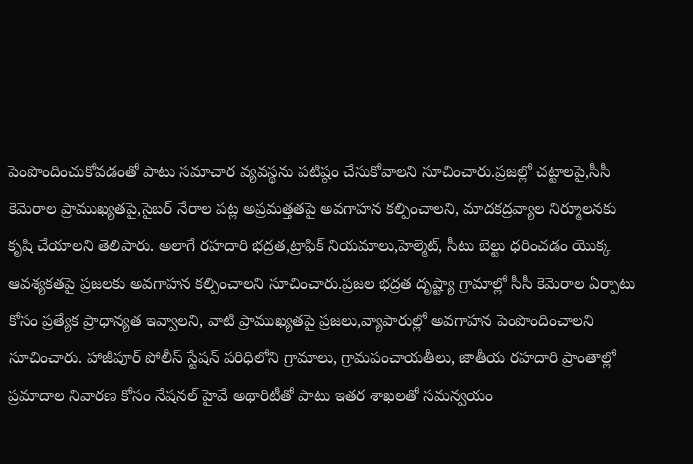పెంపొందించుకోవడంతో పాటు సమాచార వ్యవస్థను పటిష్ఠం చేసుకోవాలని సూచించారు.ప్రజల్లో చట్టాలపై,సీసీ కెమెరాల ప్రాముఖ్యతపై,సైబర్ నేరాల పట్ల అప్రమత్తతపై అవగాహన కల్పించాలని, మాదకద్రవ్యాల నిర్మూలనకు కృషి చేయాలని తెలిపారు. అలాగే రహదారి భద్రత,ట్రాఫిక్ నియమాలు,హెల్మెట్, సీటు బెల్టు ధరించడం యొక్క ఆవశ్యకతపై ప్రజలకు అవగాహన కల్పించాలని సూచించారు.ప్రజల భద్రత దృష్ట్యా గ్రామాల్లో సీసీ కెమెరాల ఏర్పాటు కోసం ప్రత్యేక ప్రాధాన్యత ఇవ్వాలని, వాటి ప్రాముఖ్యతపై ప్రజలు,వ్యాపారుల్లో అవగాహన పెంపొందించాలని సూచించారు. హాజీపూర్ పోలీస్ స్టేషన్ పరిధిలోని గ్రామాలు, గ్రామపంచాయతీలు, జాతీయ రహదారి ప్రాంతాల్లో ప్రమాదాల నివారణ కోసం నేషనల్ హైవే అథారిటీతో పాటు ఇతర శాఖలతో సమన్వయం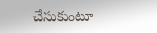చేసుకుంటూ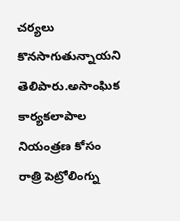చర్యలు కొనసాగుతున్నాయని తెలిపారు.అసాంఘిక కార్యకలాపాల నియంత్రణ కోసం రాత్రి పెట్రోలింగ్ను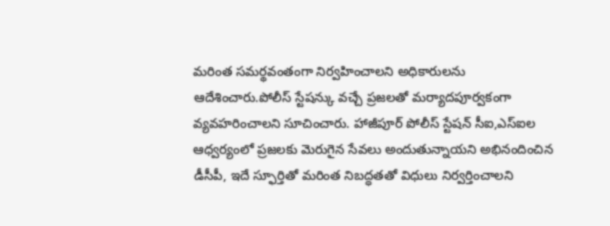మరింత సమర్థవంతంగా నిర్వహించాలని అధికారులను ఆదేశించారు.పోలీస్ స్టేషన్కు వచ్చే ప్రజలతో మర్యాదపూర్వకంగా వ్యవహరించాలని సూచించారు. హాజీపూర్ పోలీస్ స్టేషన్ సీఐ,ఎస్ఐల ఆధ్వర్యంలో ప్రజలకు మెరుగైన సేవలు అందుతున్నాయని అభినందించిన డీసీపీ, ఇదే స్ఫూర్తితో మరింత నిబద్ధతతో విధులు నిర్వర్తించాలని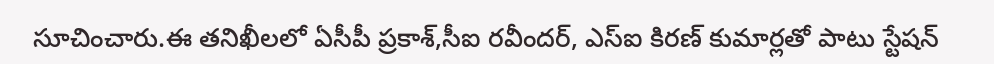సూచించారు.ఈ తనిఖీలలో ఏసీపీ ప్రకాశ్,సీఐ రవీందర్, ఎస్ఐ కిరణ్ కుమార్లతో పాటు స్టేషన్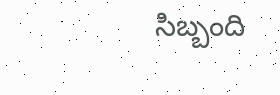సిబ్బంది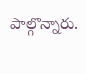పాల్గొన్నారు.